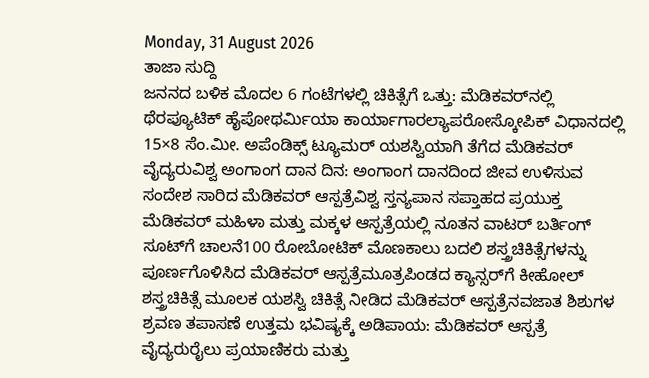Monday, 31 August 2026
ತಾಜಾ ಸುದ್ದಿ
ಜನನದ ಬಳಿಕ ಮೊದಲ 6 ಗಂಟೆಗಳಲ್ಲಿ ಚಿಕಿತ್ಸೆಗೆ ಒತ್ತು: ಮೆಡಿಕವರ್‌ನಲ್ಲಿ ಥೆರಪ್ಯೂಟಿಕ್ ಹೈಪೋಥರ್ಮಿಯಾ ಕಾರ್ಯಾಗಾರಲ್ಯಾಪರೋಸ್ಕೋಪಿಕ್ ವಿಧಾನದಲ್ಲಿ 15×8 ಸೆಂ.ಮೀ. ಅಪೆಂಡಿಕ್ಸ್ ಟ್ಯೂಮರ್‌ ಯಶಸ್ವಿಯಾಗಿ ತೆಗೆದ ಮೆಡಿಕವರ್ ವೈದ್ಯರುವಿಶ್ವ ಅಂಗಾಂಗ ದಾನ ದಿನ: ಅಂಗಾಂಗ ದಾನದಿಂದ ಜೀವ ಉಳಿಸುವ ಸಂದೇಶ ಸಾರಿದ ಮೆಡಿಕವರ್ ಆಸ್ಪತ್ರೆವಿಶ್ವ ಸ್ತನ್ಯಪಾನ ಸಪ್ತಾಹದ ಪ್ರಯುಕ್ತ ಮೆಡಿಕವರ್ ಮಹಿಳಾ ಮತ್ತು ಮಕ್ಕಳ ಆಸ್ಪತ್ರೆಯಲ್ಲಿ ನೂತನ ವಾಟರ್ ಬರ್ತಿಂಗ್ ಸೂಟ್‌ಗೆ ಚಾಲನೆ100 ರೋಬೋಟಿಕ್ ಮೊಣಕಾಲು ಬದಲಿ ಶಸ್ತ್ರಚಿಕಿತ್ಸೆಗಳನ್ನು ಪೂರ್ಣಗೊಳಿಸಿದ ಮೆಡಿಕವರ್ ಆಸ್ಪತ್ರೆಮೂತ್ರಪಿಂಡದ ಕ್ಯಾನ್ಸರ್‌ಗೆ ಕೀಹೋಲ್ ಶಸ್ತ್ರಚಿಕಿತ್ಸೆ ಮೂಲಕ ಯಶಸ್ವಿ ಚಿಕಿತ್ಸೆ ನೀಡಿದ ಮೆಡಿಕವರ್ ಆಸ್ಪತ್ರೆನವಜಾತ ಶಿಶುಗಳ ಶ್ರವಣ ತಪಾಸಣೆ ಉತ್ತಮ ಭವಿಷ್ಯಕ್ಕೆ ಅಡಿಪಾಯ: ಮೆಡಿಕವರ್ ಆಸ್ಪತ್ರೆ ವೈದ್ಯರುರೈಲು ಪ್ರಯಾಣಿಕರು ಮತ್ತು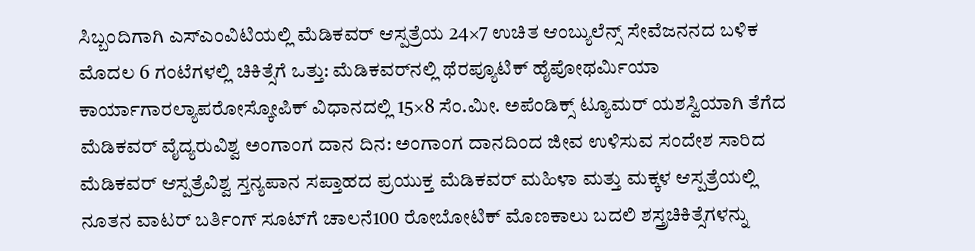ಸಿಬ್ಬಂದಿಗಾಗಿ ಎಸ್‌ಎಂವಿಟಿಯಲ್ಲಿ ಮೆಡಿಕವರ್ ಆಸ್ಪತ್ರೆಯ 24×7 ಉಚಿತ ಆಂಬ್ಯುಲೆನ್ಸ್ ಸೇವೆಜನನದ ಬಳಿಕ ಮೊದಲ 6 ಗಂಟೆಗಳಲ್ಲಿ ಚಿಕಿತ್ಸೆಗೆ ಒತ್ತು: ಮೆಡಿಕವರ್‌ನಲ್ಲಿ ಥೆರಪ್ಯೂಟಿಕ್ ಹೈಪೋಥರ್ಮಿಯಾ ಕಾರ್ಯಾಗಾರಲ್ಯಾಪರೋಸ್ಕೋಪಿಕ್ ವಿಧಾನದಲ್ಲಿ 15×8 ಸೆಂ.ಮೀ. ಅಪೆಂಡಿಕ್ಸ್ ಟ್ಯೂಮರ್‌ ಯಶಸ್ವಿಯಾಗಿ ತೆಗೆದ ಮೆಡಿಕವರ್ ವೈದ್ಯರುವಿಶ್ವ ಅಂಗಾಂಗ ದಾನ ದಿನ: ಅಂಗಾಂಗ ದಾನದಿಂದ ಜೀವ ಉಳಿಸುವ ಸಂದೇಶ ಸಾರಿದ ಮೆಡಿಕವರ್ ಆಸ್ಪತ್ರೆವಿಶ್ವ ಸ್ತನ್ಯಪಾನ ಸಪ್ತಾಹದ ಪ್ರಯುಕ್ತ ಮೆಡಿಕವರ್ ಮಹಿಳಾ ಮತ್ತು ಮಕ್ಕಳ ಆಸ್ಪತ್ರೆಯಲ್ಲಿ ನೂತನ ವಾಟರ್ ಬರ್ತಿಂಗ್ ಸೂಟ್‌ಗೆ ಚಾಲನೆ100 ರೋಬೋಟಿಕ್ ಮೊಣಕಾಲು ಬದಲಿ ಶಸ್ತ್ರಚಿಕಿತ್ಸೆಗಳನ್ನು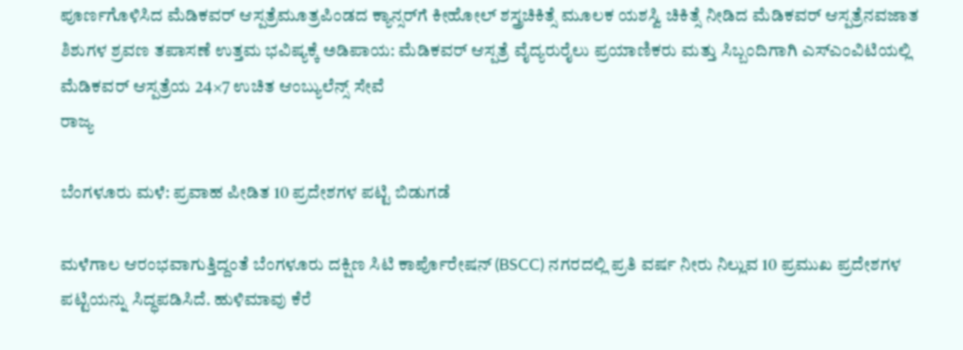ಪೂರ್ಣಗೊಳಿಸಿದ ಮೆಡಿಕವರ್ ಆಸ್ಪತ್ರೆಮೂತ್ರಪಿಂಡದ ಕ್ಯಾನ್ಸರ್‌ಗೆ ಕೀಹೋಲ್ ಶಸ್ತ್ರಚಿಕಿತ್ಸೆ ಮೂಲಕ ಯಶಸ್ವಿ ಚಿಕಿತ್ಸೆ ನೀಡಿದ ಮೆಡಿಕವರ್ ಆಸ್ಪತ್ರೆನವಜಾತ ಶಿಶುಗಳ ಶ್ರವಣ ತಪಾಸಣೆ ಉತ್ತಮ ಭವಿಷ್ಯಕ್ಕೆ ಅಡಿಪಾಯ: ಮೆಡಿಕವರ್ ಆಸ್ಪತ್ರೆ ವೈದ್ಯರುರೈಲು ಪ್ರಯಾಣಿಕರು ಮತ್ತು ಸಿಬ್ಬಂದಿಗಾಗಿ ಎಸ್‌ಎಂವಿಟಿಯಲ್ಲಿ ಮೆಡಿಕವರ್ ಆಸ್ಪತ್ರೆಯ 24×7 ಉಚಿತ ಆಂಬ್ಯುಲೆನ್ಸ್ ಸೇವೆ
ರಾಜ್ಯ

ಬೆಂಗಳೂರು ಮಳೆ: ಪ್ರವಾಹ ಪೀಡಿತ 10 ಪ್ರದೇಶಗಳ ಪಟ್ಟಿ ಬಿಡುಗಡೆ

ಮಳೆಗಾಲ ಆರಂಭವಾಗುತ್ತಿದ್ದಂತೆ ಬೆಂಗಳೂರು ದಕ್ಷಿಣ ಸಿಟಿ ಕಾರ್ಪೊರೇಷನ್ (BSCC) ನಗರದಲ್ಲಿ ಪ್ರತಿ ವರ್ಷ ನೀರು ನಿಲ್ಲುವ 10 ಪ್ರಮುಖ ಪ್ರದೇಶಗಳ ಪಟ್ಟಿಯನ್ನು ಸಿದ್ಧಪಡಿಸಿದೆ. ಹುಳಿಮಾವು ಕೆರೆ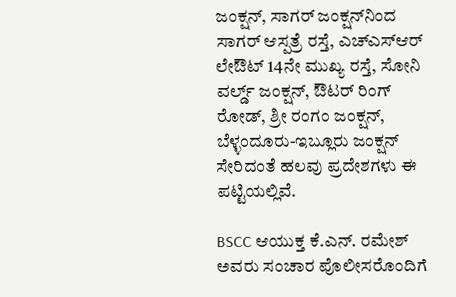ಜಂಕ್ಷನ್, ಸಾಗರ್ ಜಂಕ್ಷನ್‌ನಿಂದ ಸಾಗರ್ ಆಸ್ಪತ್ರೆ ರಸ್ತೆ, ಎಚ್‌ಎಸ್‌ಆರ್ ಲೇಔಟ್ 14ನೇ ಮುಖ್ಯ ರಸ್ತೆ, ಸೋನಿ ವರ್ಲ್ಡ್ ಜಂಕ್ಷನ್, ಔಟರ್ ರಿಂಗ್ ರೋಡ್, ಶ್ರೀ ರಂಗಂ ಜಂಕ್ಷನ್, ಬೆಳ್ಳಂದೂರು-ಇಬ್ಲೂರು ಜಂಕ್ಷನ್ ಸೇರಿದಂತೆ ಹಲವು ಪ್ರದೇಶಗಳು ಈ ಪಟ್ಟಿಯಲ್ಲಿವೆ.

BSCC ಆಯುಕ್ತ ಕೆ.ಎನ್. ರಮೇಶ್ ಅವರು ಸಂಚಾರ ಪೊಲೀಸರೊಂದಿಗೆ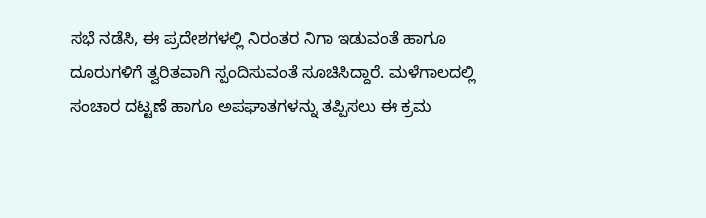ಸಭೆ ನಡೆಸಿ, ಈ ಪ್ರದೇಶಗಳಲ್ಲಿ ನಿರಂತರ ನಿಗಾ ಇಡುವಂತೆ ಹಾಗೂ ದೂರುಗಳಿಗೆ ತ್ವರಿತವಾಗಿ ಸ್ಪಂದಿಸುವಂತೆ ಸೂಚಿಸಿದ್ದಾರೆ. ಮಳೆಗಾಲದಲ್ಲಿ ಸಂಚಾರ ದಟ್ಟಣೆ ಹಾಗೂ ಅಪಘಾತಗಳನ್ನು ತಪ್ಪಿಸಲು ಈ ಕ್ರಮ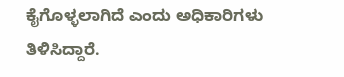ಕೈಗೊಳ್ಳಲಾಗಿದೆ ಎಂದು ಅಧಿಕಾರಿಗಳು ತಿಳಿಸಿದ್ದಾರೆ.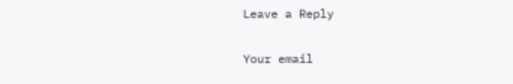Leave a Reply

Your email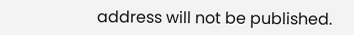address will not be published.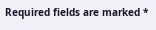Required fields are marked *